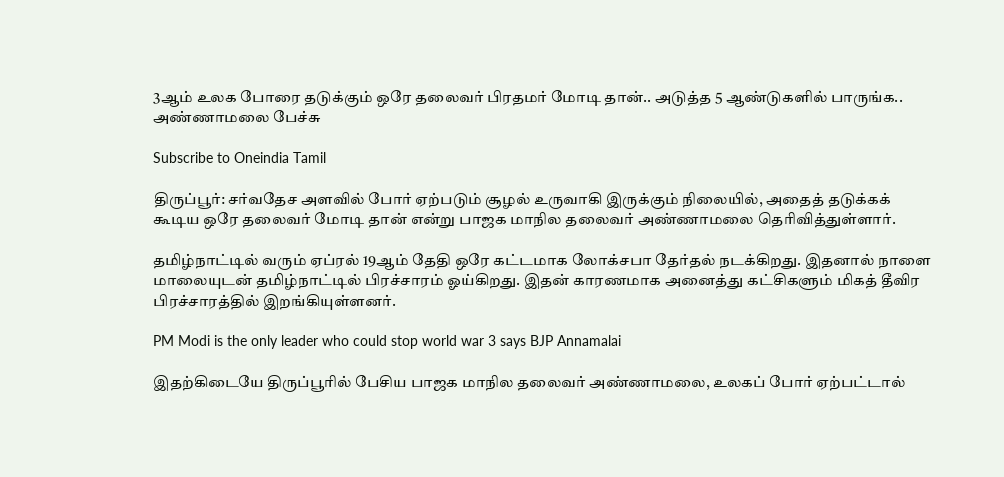3ஆம் உலக போரை தடுக்கும் ஒரே தலைவர் பிரதமர் மோடி தான்.. அடுத்த 5 ஆண்டுகளில் பாருங்க.. அண்ணாமலை பேச்சு

Subscribe to Oneindia Tamil

திருப்பூர்: சர்வதேச அளவில் போர் ஏற்படும் சூழல் உருவாகி இருக்கும் நிலையில், அதைத் தடுக்கக் கூடிய ஒரே தலைவர் மோடி தான் என்று பாஜக மாநில தலைவர் அண்ணாமலை தெரிவித்துள்ளார்.

தமிழ்நாட்டில் வரும் ஏப்ரல் 19ஆம் தேதி ஒரே கட்டமாக லோக்சபா தேர்தல் நடக்கிறது. இதனால் நாளை மாலையுடன் தமிழ்நாட்டில் பிரச்சாரம் ஓய்கிறது. இதன் காரணமாக அனைத்து கட்சிகளும் மிகத் தீவிர பிரச்சாரத்தில் இறங்கியுள்ளனர்.

PM Modi is the only leader who could stop world war 3 says BJP Annamalai

இதற்கிடையே திருப்பூரில் பேசிய பாஜக மாநில தலைவர் அண்ணாமலை, உலகப் போர் ஏற்பட்டால்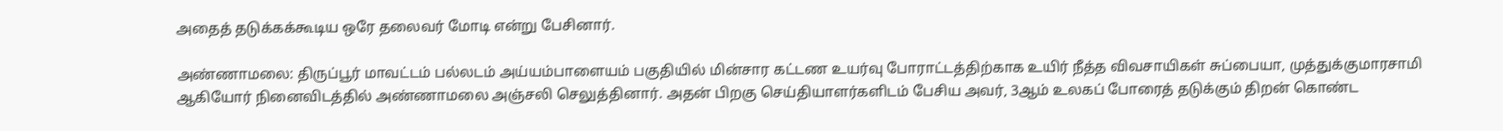அதைத் தடுக்கக்கூடிய ஒரே தலைவர் மோடி என்று பேசினார்.

அண்ணாமலை: திருப்பூர் மாவட்டம் பல்லடம் அய்யம்பாளையம் பகுதியில் மின்சார கட்டண உயர்வு போராட்டத்திற்காக உயிர் நீத்த விவசாயிகள் சுப்பையா, முத்துக்குமாரசாமி ஆகியோர் நினைவிடத்தில் அண்ணாமலை அஞ்சலி செலுத்தினார். அதன் பிறகு செய்தியாளர்களிடம் பேசிய அவர், 3ஆம் உலகப் போரைத் தடுக்கும் திறன் கொண்ட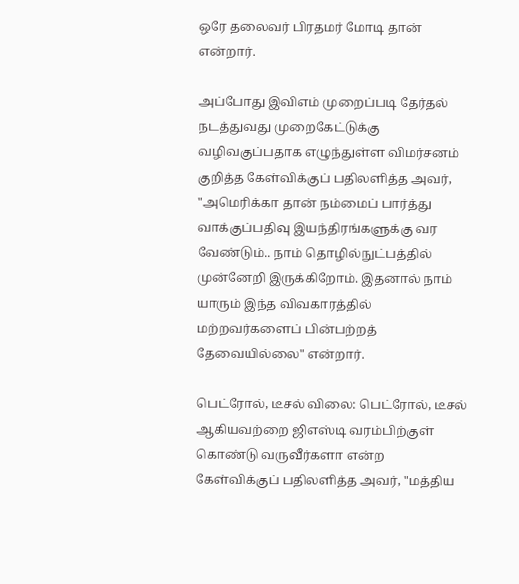ஒரே தலைவர் பிரதமர் மோடி தான் என்றார்.

அப்போது இவிஎம் முறைப்படி தேர்தல் நடத்துவது முறைகேட்டுக்கு வழிவகுப்பதாக எழுந்துள்ள விமர்சனம் குறித்த கேள்விக்குப் பதிலளித்த அவர், "அமெரிக்கா தான் நம்மைப் பார்த்து வாக்குப்பதிவு இயந்திரங்களுக்கு வர வேண்டும்.. நாம் தொழில்நுட்பத்தில் முன்னேறி இருக்கிறோம். இதனால் நாம் யாரும் இந்த விவகாரத்தில் மற்றவர்களைப் பின்பற்றத் தேவையில்லை" என்றார்.

பெட்ரோல், டீசல் விலை: பெட்ரோல், டீசல் ஆகியவற்றை ஜிஎஸ்டி வரம்பிற்குள் கொண்டு வருவீர்களா என்ற கேள்விக்குப் பதிலளித்த அவர், "மத்திய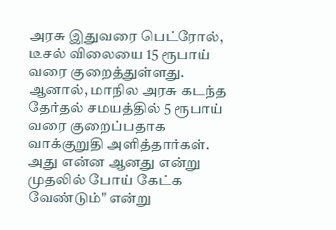அரசு இதுவரை பெட்ரோல், டீசல் விலையை 15 ரூபாய் வரை குறைத்துள்ளது. ஆனால், மாநில அரசு கடந்த தேர்தல் சமயத்தில் 5 ரூபாய் வரை குறைப்பதாக வாக்குறுதி அளித்தார்கள். அது என்ன ஆனது என்று முதலில் போய் கேட்க வேண்டும்" என்று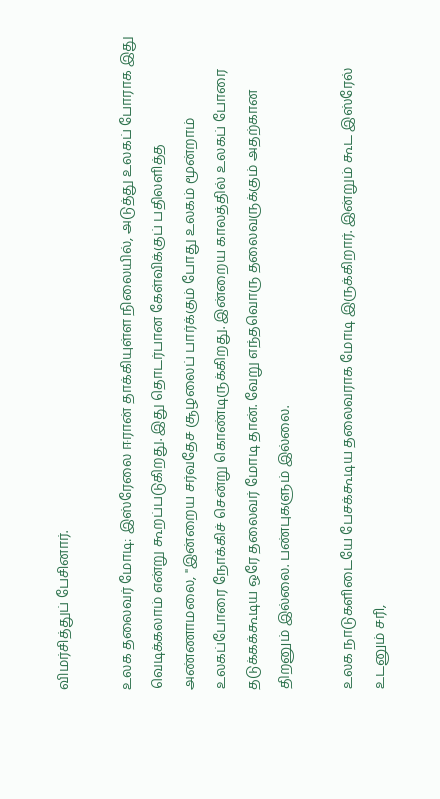விமர்சித்துப் பேசினார்.

உலக தலைவர் மோடி: இஸ்ரேலை ஈரான் தாக்கியுள்ள நிலையில், அடுத்து உலகப் போராக இது வெடிக்கலாம் என்று கூறப்படுகிறது. இது தொடர்பான கேள்விக்குப் பதிலளித்த அண்ணாமலை, "இன்றைய சர்வதேச சூழலைப் பார்க்கும் போது உலகம் மூன்றாம் உலகப்போரை நோக்கிச் சென்று கொண்டிருக்கிறது. இன்றைய காலத்தில் உலகப் போரை தடுக்கக்கூடிய ஒரே தலைவர் மோடி தான். வேறு எந்தவொரு தலைவருக்கும் அதற்கான திறனும் இல்லை. பண்புகளும் இல்லை.

உலக நாடுகளிடையே பேசக்கூடிய தலைவராக மோடி இருக்கிறார். இன்றும் கூட இஸ்ரேல் உடனும் சரி,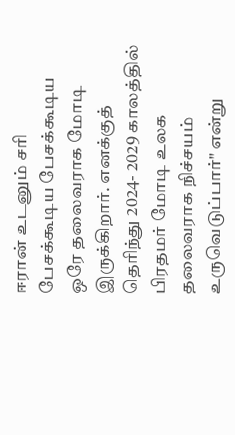ஈரான் உடனும் சரி பேசக்கூடிய பேசக்கூடிய ஒரே தலைவராக மோடி இருக்கிறார். எனக்குத் தெரிந்து 2024- 2029 காலத்தில் பிரதமர் மோடி உலக தலைவராக நிச்சயம் உருவெடுப்பார்" என்று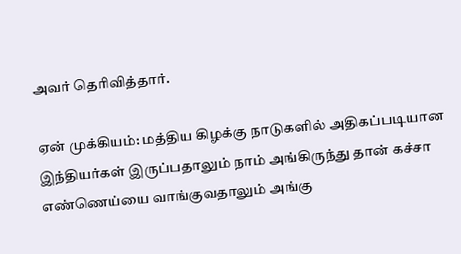அவர் தெரிவித்தார்.

ஏன் முக்கியம்: மத்திய கிழக்கு நாடுகளில் அதிகப்படியான இந்தியர்கள் இருப்பதாலும் நாம் அங்கிருந்து தான் கச்சா எண்ணெய்யை வாங்குவதாலும் அங்கு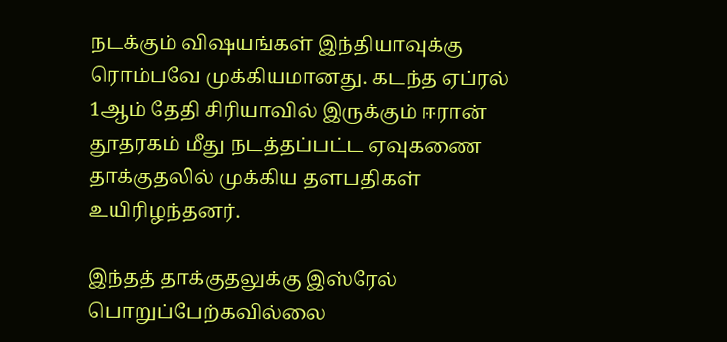நடக்கும் விஷயங்கள் இந்தியாவுக்கு ரொம்பவே முக்கியமானது. கடந்த ஏப்ரல் 1ஆம் தேதி சிரியாவில் இருக்கும் ஈரான் தூதரகம் மீது நடத்தப்பட்ட ஏவுகணை தாக்குதலில் முக்கிய தளபதிகள் உயிரிழந்தனர்.

இந்தத் தாக்குதலுக்கு இஸ்ரேல் பொறுப்பேற்கவில்லை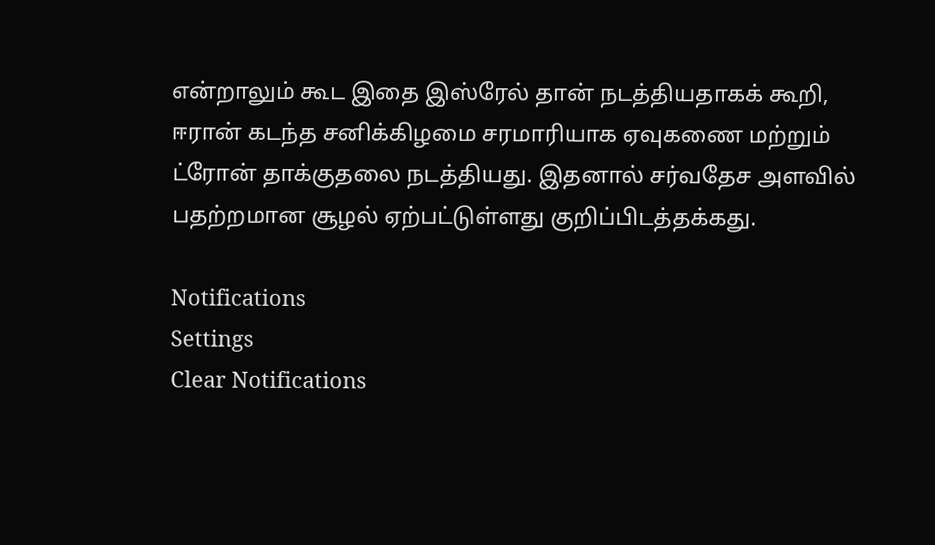என்றாலும் கூட இதை இஸ்ரேல் தான் நடத்தியதாகக் கூறி, ஈரான் கடந்த சனிக்கிழமை சரமாரியாக ஏவுகணை மற்றும் ட்ரோன் தாக்குதலை நடத்தியது. இதனால் சர்வதேச அளவில் பதற்றமான சூழல் ஏற்பட்டுள்ளது குறிப்பிடத்தக்கது.

Notifications
Settings
Clear Notifications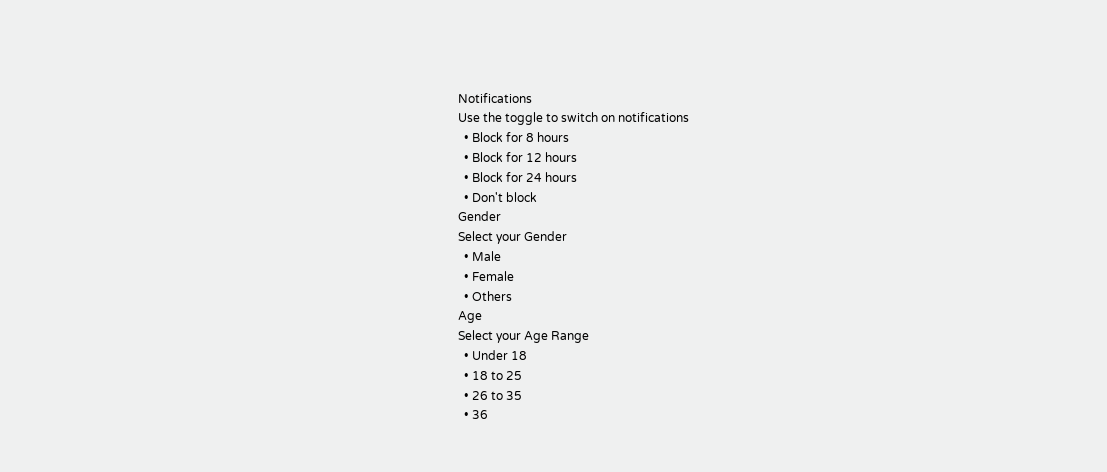Notifications
Use the toggle to switch on notifications
  • Block for 8 hours
  • Block for 12 hours
  • Block for 24 hours
  • Don't block
Gender
Select your Gender
  • Male
  • Female
  • Others
Age
Select your Age Range
  • Under 18
  • 18 to 25
  • 26 to 35
  • 36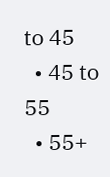to 45
  • 45 to 55
  • 55+